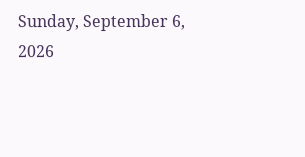Sunday, September 6, 2026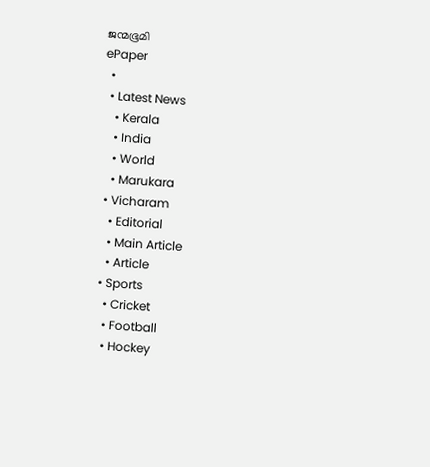ജന്മഭൂമി
ePaper
  •
  • Latest News
    • Kerala
    • India
    • World
    • Marukara
  • Vicharam
    • Editorial
    • Main Article
    • Article
  • Sports
    • Cricket
    • Football
    • Hockey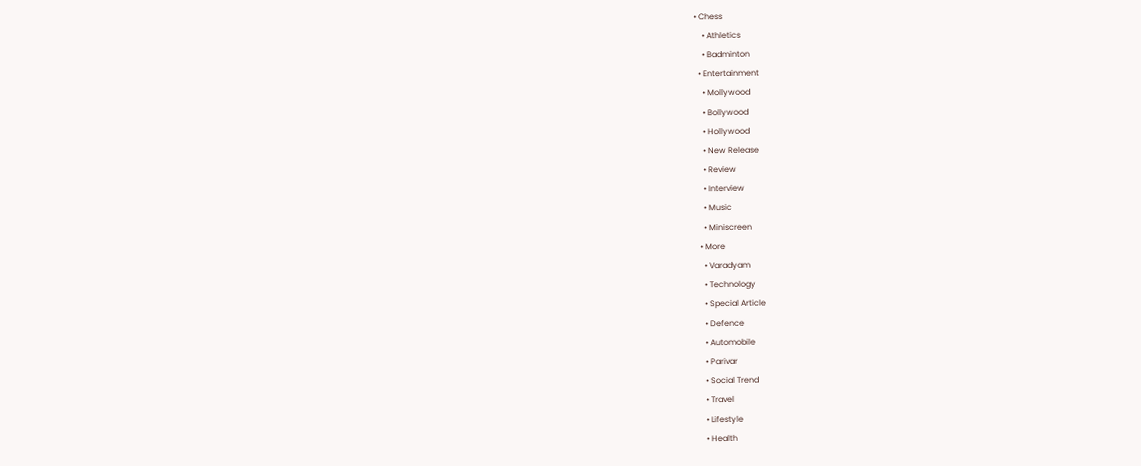• Chess
    • Athletics
    • Badminton
  • Entertainment
    • Mollywood
    • Bollywood
    • Hollywood
    • New Release
    • Review
    • Interview
    • Music
    • Miniscreen
  • More
    • Varadyam
    • Technology
    • Special Article
    • Defence
    • Automobile
    • Parivar
    • Social Trend
    • Travel
    • Lifestyle
    • Health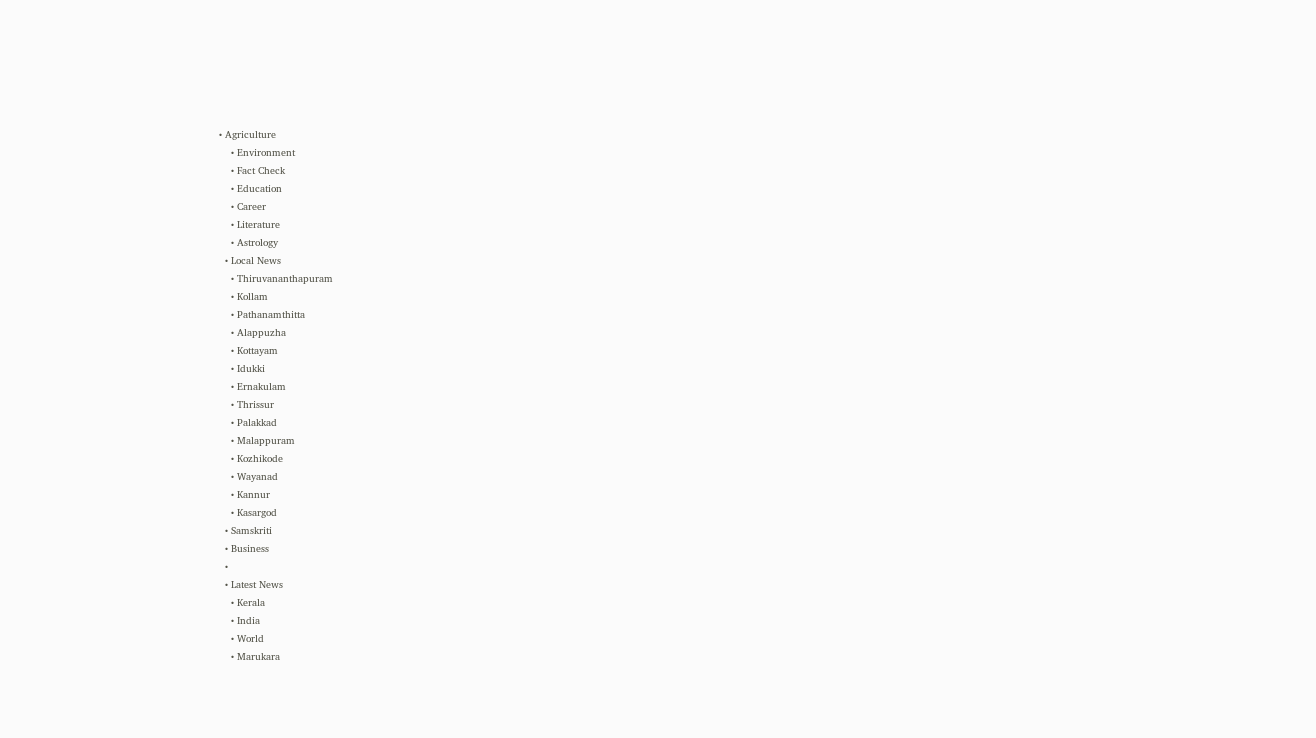• Agriculture
    • Environment
    • Fact Check
    • Education
    • Career
    • Literature
    • Astrology
  • Local News
    • Thiruvananthapuram
    • Kollam
    • Pathanamthitta
    • Alappuzha
    • Kottayam
    • Idukki
    • Ernakulam
    • Thrissur
    • Palakkad
    • Malappuram
    • Kozhikode
    • Wayanad
    • Kannur
    • Kasargod
  • Samskriti
  • Business
  •
  • Latest News
    • Kerala
    • India
    • World
    • Marukara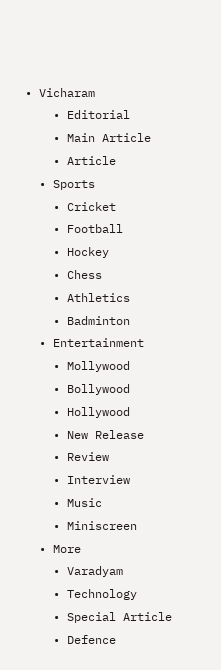• Vicharam
    • Editorial
    • Main Article
    • Article
  • Sports
    • Cricket
    • Football
    • Hockey
    • Chess
    • Athletics
    • Badminton
  • Entertainment
    • Mollywood
    • Bollywood
    • Hollywood
    • New Release
    • Review
    • Interview
    • Music
    • Miniscreen
  • More
    • Varadyam
    • Technology
    • Special Article
    • Defence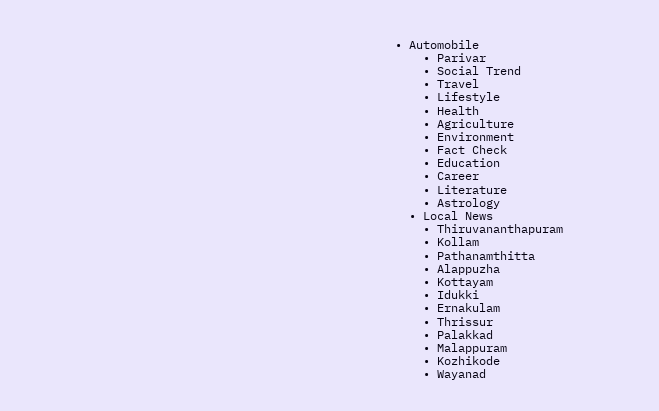• Automobile
    • Parivar
    • Social Trend
    • Travel
    • Lifestyle
    • Health
    • Agriculture
    • Environment
    • Fact Check
    • Education
    • Career
    • Literature
    • Astrology
  • Local News
    • Thiruvananthapuram
    • Kollam
    • Pathanamthitta
    • Alappuzha
    • Kottayam
    • Idukki
    • Ernakulam
    • Thrissur
    • Palakkad
    • Malappuram
    • Kozhikode
    • Wayanad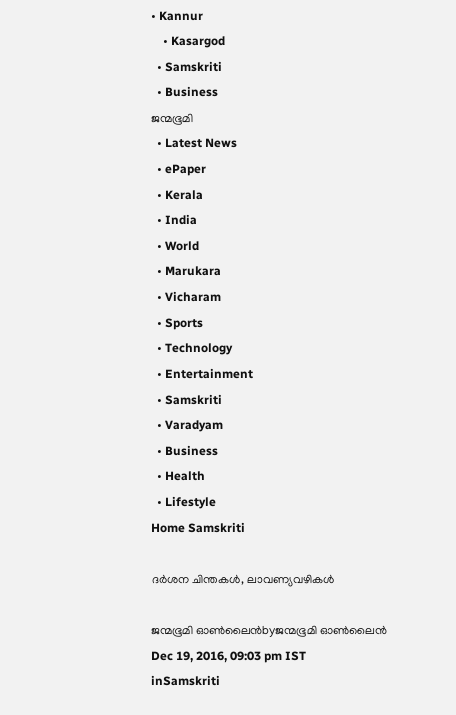• Kannur
    • Kasargod
  • Samskriti
  • Business
ജന്മഭൂമി
  • Latest News
  • ePaper
  • Kerala
  • India
  • World
  • Marukara
  • Vicharam
  • Sports
  • Technology
  • Entertainment
  • Samskriti
  • Varadyam
  • Business
  • Health
  • Lifestyle
Home Samskriti

ദര്‍ശന ചിന്തകള്‍, ലാവണ്യവഴികള്‍

ജന്മഭൂമി ഓണ്‍ലൈന്‍byജന്മഭൂമി ഓണ്‍ലൈന്‍
Dec 19, 2016, 09:03 pm IST
inSamskriti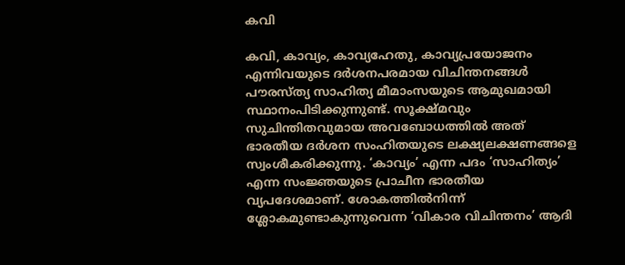കവി

കവി, കാവ്യം, കാവ്യഹേതു, കാവ്യപ്രയോജനം എന്നിവയുടെ ദര്‍ശനപരമായ വിചിന്തനങ്ങള്‍ പൗരസ്ത്യ സാഹിത്യ മീമാംസയുടെ ആമുഖമായി സ്ഥാനംപിടിക്കുന്നുണ്ട്. സൂക്ഷ്മവും സുചിന്തിതവുമായ അവബോധത്തില്‍ അത് ഭാരതീയ ദര്‍ശന സംഹിതയുടെ ലക്ഷ്യലക്ഷണങ്ങളെ സ്വംശീകരിക്കുന്നു. ‘കാവ്യം’ എന്ന പദം ‘സാഹിത്യം’ എന്ന സംജ്ഞയുടെ പ്രാചീന ഭാരതീയ വ്യപദേശമാണ്. ശോകത്തില്‍നിന്ന് ശ്ലോകമുണ്ടാകുന്നുവെന്ന ‘വികാര വിചിന്തനം’ ആദി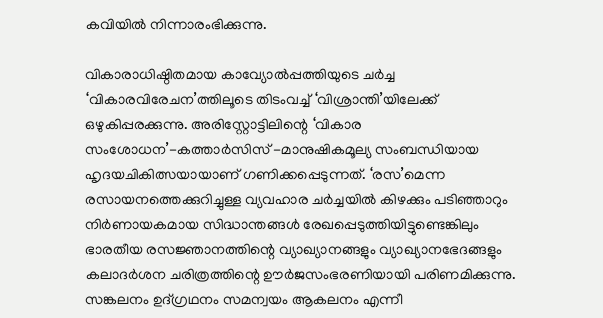കവിയില്‍ നിന്നാരംഭിക്കുന്നു.

വികാരാധിഷ്ഠിതമായ കാവ്യോല്‍പ്പത്തിയുടെ ചര്‍ച്ച ‘വികാരവിരേചന’ത്തിലൂടെ തിടംവച്ച് ‘വിശ്രാന്തി’യിലേക്ക് ഒഴുകിപ്പരക്കുന്നു. അരിസ്റ്റോട്ടിലിന്റെ ‘വികാര സംശോധന’-കത്താര്‍സിസ് -മാനുഷികമൂല്യ സംബന്ധിയായ ഹൃദയചികിത്സയായാണ് ഗണിക്കപ്പെടുന്നത്. ‘രസ’മെന്ന രസായനത്തെക്കുറിച്ചുള്ള വ്യവഹാര ചര്‍ച്ചയില്‍ കിഴക്കും പടിഞ്ഞാറും നിര്‍ണായകമായ സിദ്ധാന്തങ്ങള്‍ രേഖപ്പെടുത്തിയിട്ടുണ്ടെങ്കിലും ഭാരതീയ രസജ്ഞാനത്തിന്റെ വ്യാഖ്യാനങ്ങളും വ്യാഖ്യാനഭേദങ്ങളും കലാദര്‍ശന ചരിത്രത്തിന്റെ ഊര്‍ജസംഭരണിയായി പരിണമിക്കുന്നു. സങ്കലനം ഉദ്ഗ്രഥനം സമന്വയം ആകലനം എന്നീ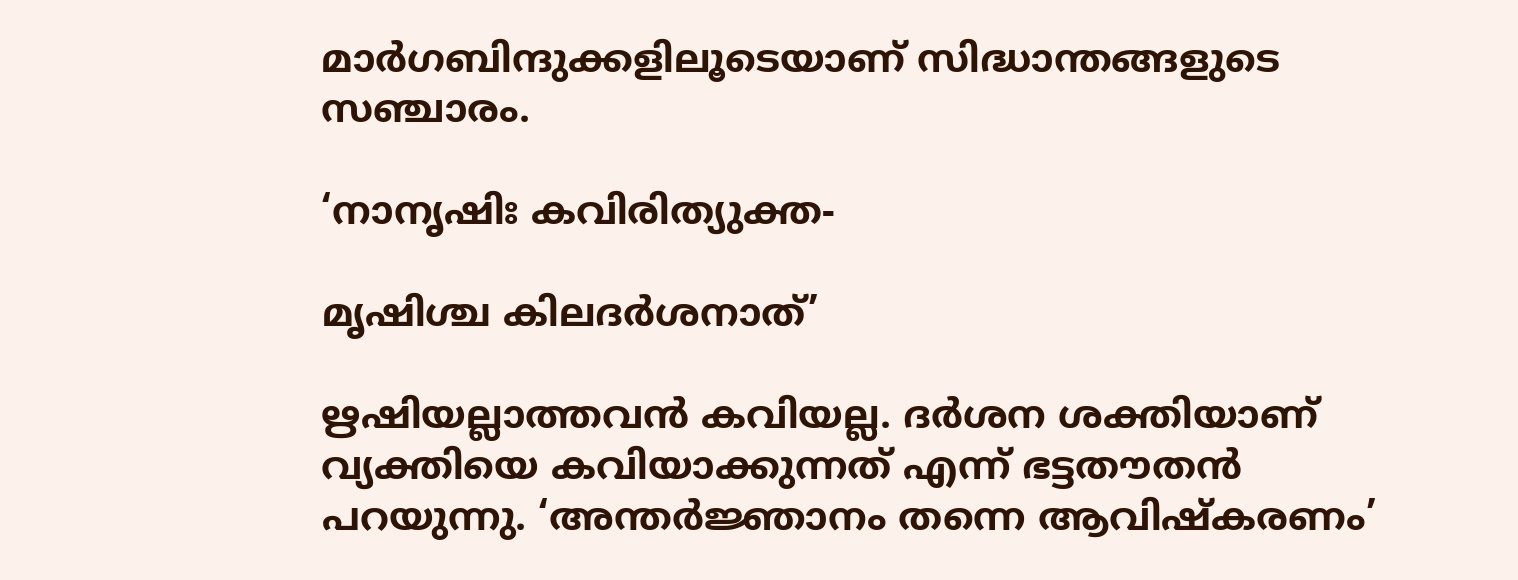മാര്‍ഗബിന്ദുക്കളിലൂടെയാണ് സിദ്ധാന്തങ്ങളുടെ സഞ്ചാരം.

‘നാനൃഷിഃ കവിരിത്യുക്ത-

മൃഷിശ്ച കിലദര്‍ശനാത്’

ഋഷിയല്ലാത്തവന്‍ കവിയല്ല. ദര്‍ശന ശക്തിയാണ് വ്യക്തിയെ കവിയാക്കുന്നത് എന്ന് ഭട്ടതൗതന്‍ പറയുന്നു. ‘അന്തര്‍ജ്ഞാനം തന്നെ ആവിഷ്‌കരണം’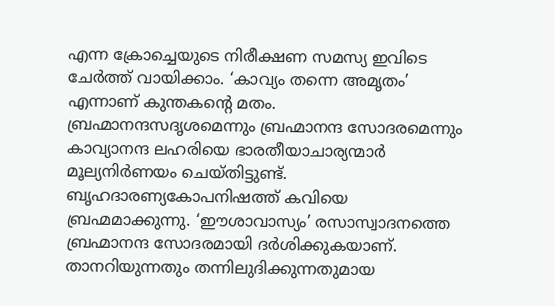എന്ന ക്രോച്ചെയുടെ നിരീക്ഷണ സമസ്യ ഇവിടെ ചേര്‍ത്ത് വായിക്കാം. ‘കാവ്യം തന്നെ അമൃതം’ എന്നാണ് കുന്തകന്റെ മതം. ബ്രഹ്മാനന്ദസദൃശമെന്നും ബ്രഹ്മാനന്ദ സോദരമെന്നും കാവ്യാനന്ദ ലഹരിയെ ഭാരതീയാചാര്യന്മാര്‍ മൂല്യനിര്‍ണയം ചെയ്തിട്ടുണ്ട്. ബൃഹദാരണ്യകോപനിഷത്ത് കവിയെ ബ്രഹ്മമാക്കുന്നു. ‘ഈശാവാസ്യം’ രസാസ്വാദനത്തെ ബ്രഹ്മാനന്ദ സോദരമായി ദര്‍ശിക്കുകയാണ്. താനറിയുന്നതും തന്നിലുദിക്കുന്നതുമായ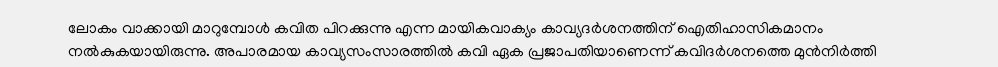ലോകം വാക്കായി മാറുമ്പോള്‍ കവിത പിറക്കുന്നു എന്ന മായികവാക്യം കാവ്യദര്‍ശനത്തിന് ഐതിഹാസികമാനം നല്‍കുകയായിരുന്നു. അപാരമായ കാവ്യസംസാരത്തില്‍ കവി ഏക പ്രജാപതിയാണെന്ന് കവിദര്‍ശനത്തെ മുന്‍നിര്‍ത്തി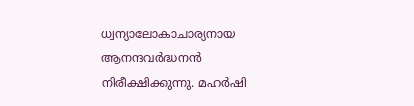ധ്വന്യാലോകാചാര്യനായ ആനന്ദവര്‍ദ്ധനന്‍ നിരീക്ഷിക്കുന്നു. മഹര്‍ഷി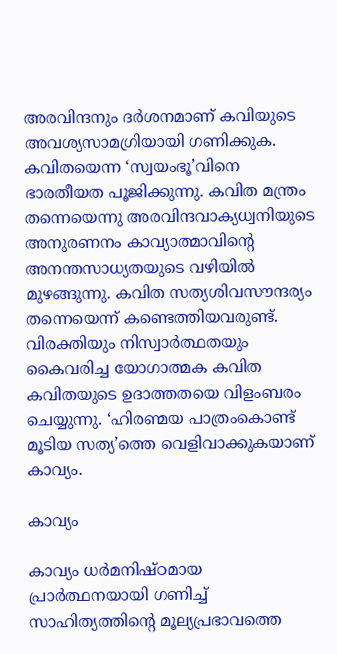അരവിന്ദനും ദര്‍ശനമാണ് കവിയുടെ അവശ്യസാമഗ്രിയായി ഗണിക്കുക. കവിതയെന്ന ‘സ്വയംഭൂ’വിനെ ഭാരതീയത പൂജിക്കുന്നു. കവിത മന്ത്രം തന്നെയെന്നു അരവിന്ദവാക്യധ്വനിയുടെ അനുരണനം കാവ്യാത്മാവിന്റെ അനന്തസാധ്യതയുടെ വഴിയില്‍ മുഴങ്ങുന്നു. കവിത സത്യശിവസൗന്ദര്യം തന്നെയെന്ന് കണ്ടെത്തിയവരുണ്ട്. വിരക്തിയും നിസ്വാര്‍ത്ഥതയും കൈവരിച്ച യോഗാത്മക കവിത കവിതയുടെ ഉദാത്തതയെ വിളംബരം ചെയ്യുന്നു. ‘ഹിരണ്മയ പാത്രംകൊണ്ട് മൂടിയ സത്യ’ത്തെ വെളിവാക്കുകയാണ് കാവ്യം.

കാവ്യം

കാവ്യം ധര്‍മനിഷ്ഠമായ പ്രാര്‍ത്ഥനയായി ഗണിച്ച് സാഹിത്യത്തിന്റെ മൂല്യപ്രഭാവത്തെ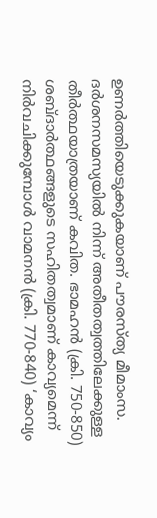ഉണര്‍ത്തിയെടുക്കുകയാണ് പൗരസ്ത്യ മീമാംസ. ദര്‍ശനസമസ്യയില്‍ നിന്ന് അതീതത്വത്തിലേക്കുള്ള തീര്‍ത്ഥയാത്രയാണ് കവിത. ഭാമഹന്‍ (ക്രി. 750-850) ശബ്ദാര്‍ത്ഥങ്ങളുടെ സഹിതത്വമാണ് കാവ്യമെന്ന് നിര്‍വചിക്കുമ്പോള്‍ വാമനന്‍ (ക്രി. 770-840) ‘കാവ്യം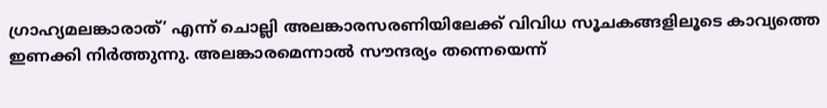ഗ്രാഹ്യമലങ്കാരാത്’ എന്ന് ചൊല്ലി അലങ്കാരസരണിയിലേക്ക് വിവിധ സൂചകങ്ങളിലൂടെ കാവ്യത്തെ ഇണക്കി നിര്‍ത്തുന്നു. അലങ്കാരമെന്നാല്‍ സൗന്ദര്യം തന്നെയെന്ന്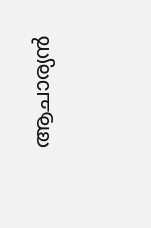ആചാര്യന്‍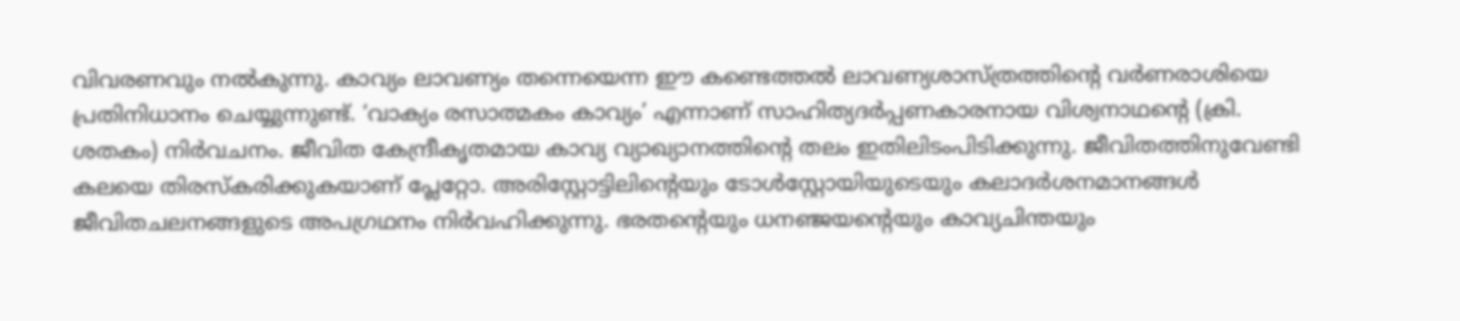വിവരണവും നല്‍കുന്നു. കാവ്യം ലാവണ്യം തന്നെയെന്ന ഈ കണ്ടെത്തല്‍ ലാവണ്യശാസ്ത്രത്തിന്റെ വര്‍ണരാശിയെ പ്രതിനിധാനം ചെയ്യുന്നുണ്ട്. ‘വാക്യം രസാത്മകം കാവ്യം’ എന്നാണ് സാഹിത്യദര്‍പ്പണകാരനായ വിശ്വനാഥന്റെ (ക്രി. ശതകം) നിര്‍വചനം. ജീവിത കേന്ദ്രീകൃതമായ കാവ്യ വ്യാഖ്യാനത്തിന്റെ തലം ഇതിലിടംപിടിക്കുന്നു. ജീവിതത്തിനുവേണ്ടി കലയെ തിരസ്‌കരിക്കുകയാണ് പ്ലേറ്റോ. അരിസ്റ്റോട്ടിലിന്റെയും ടോള്‍സ്റ്റോയിയുടെയും കലാദര്‍ശനമാനങ്ങള്‍ ജീവിതചലനങ്ങളുടെ അപഗ്രഥനം നിര്‍വഹിക്കുന്നു. ഭരതന്റെയും ധനഞ്ജയന്റെയും കാവ്യചിന്തയും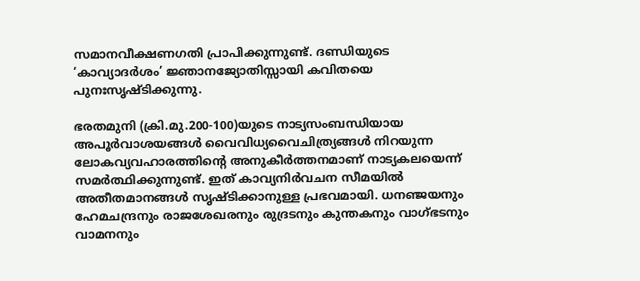സമാനവീക്ഷണഗതി പ്രാപിക്കുന്നുണ്ട്. ദണ്ഡിയുടെ ‘കാവ്യാദര്‍ശം’ ജ്ഞാനജ്യോതിസ്സായി കവിതയെ പുനഃസൃഷ്ടിക്കുന്നു.

ഭരതമുനി (ക്രി.മു.200-100)യുടെ നാട്യസംബന്ധിയായ അപൂര്‍വാശയങ്ങള്‍ വൈവിധ്യവൈചിത്ര്യങ്ങള്‍ നിറയുന്ന ലോകവ്യവഹാരത്തിന്റെ അനുകീര്‍ത്തനമാണ് നാട്യകലയെന്ന് സമര്‍ത്ഥിക്കുന്നുണ്ട്. ഇത് കാവ്യനിര്‍വചന സീമയില്‍ അതീതമാനങ്ങള്‍ സൃഷ്ടിക്കാനുള്ള പ്രഭവമായി. ധനഞ്ജയനും ഹേമചന്ദ്രനും രാജശേഖരനും രുദ്രടനും കുന്തകനും വാഗ്ഭടനും വാമനനും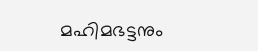മഹിമഭട്ടനും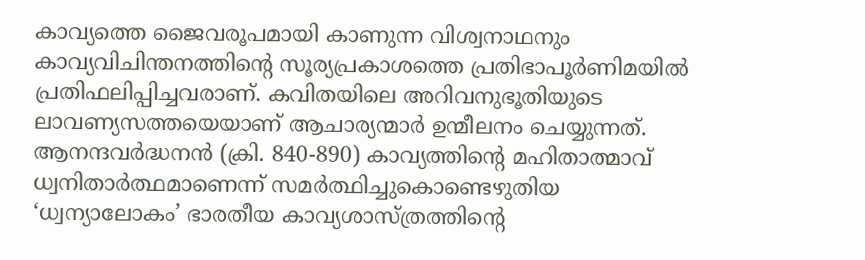കാവ്യത്തെ ജൈവരൂപമായി കാണുന്ന വിശ്വനാഥനും കാവ്യവിചിന്തനത്തിന്റെ സൂര്യപ്രകാശത്തെ പ്രതിഭാപൂര്‍ണിമയില്‍ പ്രതിഫലിപ്പിച്ചവരാണ്. കവിതയിലെ അറിവനുഭൂതിയുടെ ലാവണ്യസത്തയെയാണ് ആചാര്യന്മാര്‍ ഉന്മീലനം ചെയ്യുന്നത്. ആനന്ദവര്‍ദ്ധനന്‍ (ക്രി. 840-890) കാവ്യത്തിന്റെ മഹിതാത്മാവ് ധ്വനിതാര്‍ത്ഥമാണെന്ന് സമര്‍ത്ഥിച്ചുകൊണ്ടെഴുതിയ ‘ധ്വന്യാലോകം’ ഭാരതീയ കാവ്യശാസ്ത്രത്തിന്റെ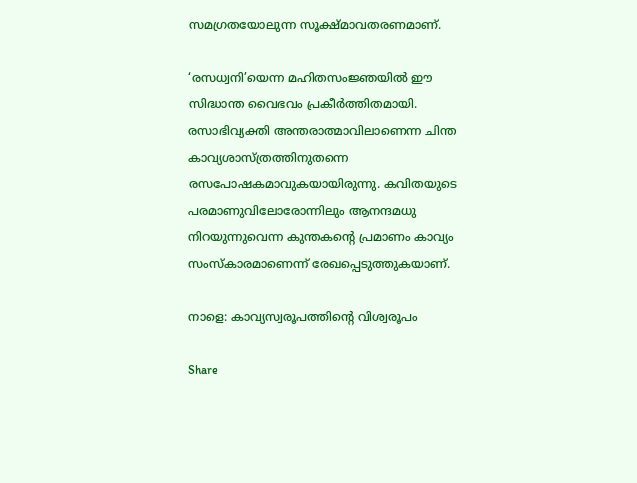സമഗ്രതയോലുന്ന സൂക്ഷ്മാവതരണമാണ്.

‘രസധ്വനി’യെന്ന മഹിതസംജ്ഞയില്‍ ഈ സിദ്ധാന്ത വൈഭവം പ്രകീര്‍ത്തിതമായി. രസാഭിവ്യക്തി അന്തരാത്മാവിലാണെന്ന ചിന്ത കാവ്യശാസ്ത്രത്തിനുതന്നെ രസപോഷകമാവുകയായിരുന്നു. കവിതയുടെ പരമാണുവിലോരോന്നിലും ആനന്ദമധു നിറയുന്നുവെന്ന കുന്തകന്റെ പ്രമാണം കാവ്യം സംസ്‌കാരമാണെന്ന് രേഖപ്പെടുത്തുകയാണ്.

നാളെ: കാവ്യസ്വരൂപത്തിന്റെ വിശ്വരൂപം

Share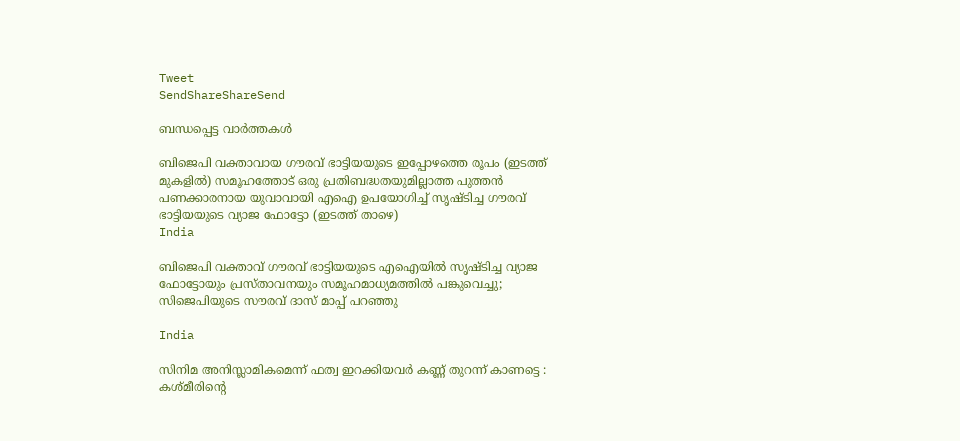Tweet
SendShareShareSend

ബന്ധപ്പെട്ട വാര്‍ത്തകള്‍

ബിജെപി വക്താവായ ഗൗരവ് ഭാട്ടിയയുടെ ഇപ്പോഴത്തെ രൂപം (ഇടത്ത് മുകളില്‍) സമൂഹത്തോട് ഒരു പ്രതിബദ്ധതയുമില്ലാത്ത പുത്തന്‍ പണക്കാരനായ യുവാവായി എഐ ഉപയോഗിച്ച് സൃഷ്ടിച്ച ഗൗരവ് ഭാട്ടിയയുടെ വ്യാജ ഫോട്ടോ (ഇടത്ത് താഴെ)
India

ബിജെപി വക്താവ് ഗൗരവ് ഭാട്ടിയയുടെ എഐയില്‍ സൃഷ്ടിച്ച വ്യാജ ഫോട്ടോയും പ്രസ്താവനയും സമൂഹമാധ്യമത്തില്‍ പങ്കുവെച്ചു; സിജെപിയുടെ സൗരവ് ദാസ് മാപ്പ് പറഞ്ഞു

India

സിനിമ അനിസ്ലാമികമെന്ന് ഫത്വ ഇറക്കിയവർ കണ്ണ് തുറന്ന് കാണട്ടെ : കശ്മീരിന്റെ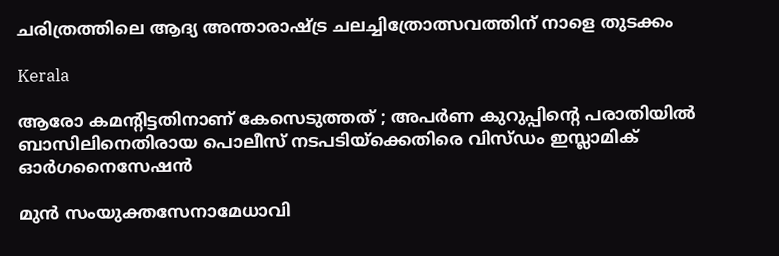ചരിത്രത്തിലെ ആദ്യ അന്താരാഷ്‌ട്ര ചലച്ചിത്രോത്സവത്തിന് നാളെ തുടക്കം

Kerala

ആരോ കമന്റിട്ടതിനാണ് കേസെടുത്തത് ; അപര്‍ണ കുറുപ്പിന്റെ പരാതിയില്‍ ബാസിലിനെതിരായ പൊലീസ് നടപടിയ്‌ക്കെതിരെ വിസ്ഡം ഇസ്ലാമിക് ഓര്‍ഗനൈസേഷന്‍

മുന്‍ സംയുക്തസേനാമേധാവി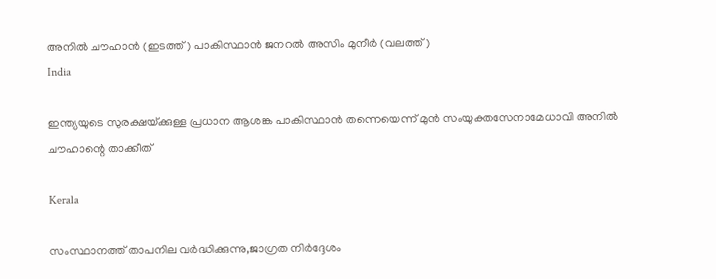അനില്‍ ചൗഹാന്‍ (ഇടത്ത്) പാകിസ്ഥാന്‍ ജനറല്‍ അസിം മുനീര്‍ (വലത്ത്)
India

ഇന്ത്യയുടെ സുരക്ഷയ്‌ക്കുള്ള പ്രധാന ആശങ്ക പാകിസ്ഥാൻ തന്നെയെന്ന് മുൻ സംയുക്തസേനാമേധാവി അനിൽ ചൗഹാന്റെ താക്കീത്

Kerala

സംസ്ഥാനത്ത് താപനില വര്‍ദ്ധിക്കുന്നു,ജാഗ്രത നിര്‍ദ്ദേശം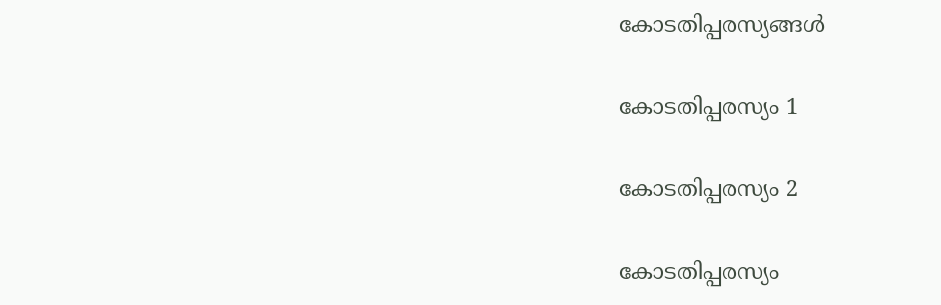കോടതിപ്പരസ്യങ്ങള്‍

കോടതിപ്പരസ്യം 1

കോടതിപ്പരസ്യം 2

കോടതിപ്പരസ്യം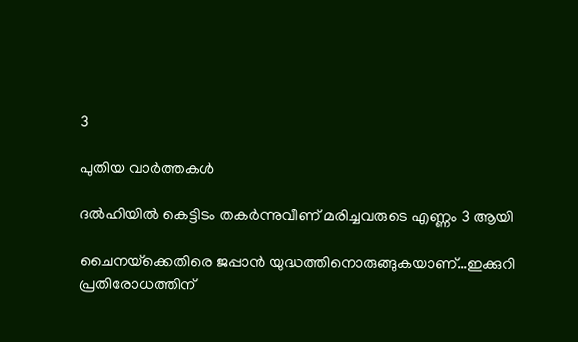3

പുതിയ വാര്‍ത്തകള്‍

ദല്‍ഹിയില്‍ കെട്ടിടം തകര്‍ന്നുവീണ് മരിച്ചവരുടെ എണ്ണം 3 ആയി

ചൈനയ്‌ക്കെതിരെ ജപ്പാ‍ന്‍ യുദ്ധത്തിനൊരുങ്ങുകയാണ്…ഇക്കുറി പ്രതിരോധത്തിന്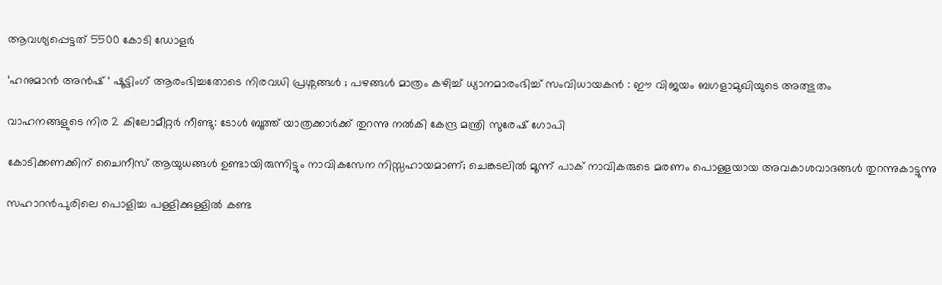ആവശ്യപ്പെട്ടത് 5500 കോടി ഡോളര്‍

‘ഹനുമാൻ അൻഷ് ‘ ഷൂട്ടിംഗ് ആരംഭിച്ചതോടെ നിരവധി പ്രശ്നങ്ങൾ ; പഴങ്ങൾ മാത്രം കഴിച്ച് ധ്യാനമാരംഭിച്ച് സംവിധായകൻ : ഈ വിജയം ബഗളാമുഖിയുടെ അത്ഭുതം

വാഹനങ്ങളുടെ നിര 2 കിലോമീറ്റര്‍ നീണ്ടു: ടോള്‍ ബൂത്ത് യാത്രക്കാര്‍ക്ക് തുറന്നു നല്‍കി കേന്ദ്ര മന്ത്രി സുരേഷ് ഗോപി

കോടിക്കണക്കിന് ചൈനീസ് ആയുധങ്ങൾ ഉണ്ടായിരുന്നിട്ടും നാവികസേന നിസ്സഹായമാണ്; ചെങ്കടലിൽ മൂന്ന് പാക് നാവികരുടെ മരണം പൊള്ളയായ അവകാശവാദങ്ങൾ തുറന്നുകാട്ടുന്നു

സഹാറൻപുരിലെ പൊളിച്ച പള്ളിക്കുള്ളിൽ കണ്ട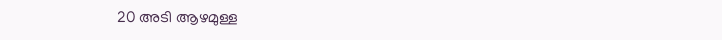20 അടി ആഴമുള്ള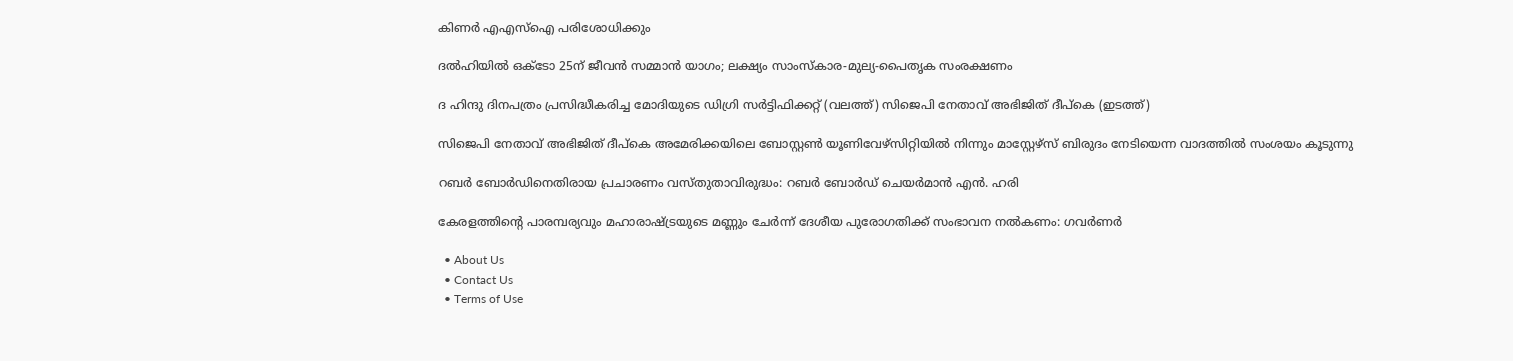കിണർ എഎസ്‌ഐ പരിശോധിക്കും

ദൽഹിയിൽ ഒക്‌ടോ 25ന് ജീവൻ സമ്മാൻ യാഗം; ലക്ഷ്യം സാംസ്‌കാര-മുല്യ-പൈതൃക സംരക്ഷണം

ദ ഹിന്ദു ദിനപത്രം പ്രസിദ്ധീകരിച്ച മോദിയുടെ ഡിഗ്രി സര്‍ട്ടിഫിക്കറ്റ് (വലത്ത്) സിജെപി നേതാവ് അഭിജിത് ദീപ്കെ (ഇടത്ത്)

സിജെപി നേതാവ് അഭിജിത് ദീപ്കെ അമേരിക്കയിലെ ബോസ്റ്റണ്‍ യൂണിവേഴ്സിറ്റിയില്‍ നിന്നും മാസ്റ്റേഴ്സ് ബിരുദം നേടിയെന്ന വാദത്തില്‍ സംശയം കൂടുന്നു

റബർ ബോർഡിനെതിരായ പ്രചാരണം വസ്തുതാവിരുദ്ധം: റബർ ബോർഡ് ചെയർമാൻ എൻ. ഹരി

കേരളത്തിന്റെ പാരമ്പര്യവും മഹാരാഷ്‌ട്രയുടെ മണ്ണും ചേര്‍ന്ന് ദേശീയ പുരോഗതിക്ക് സംഭാവന നല്‍കണം: ഗവര്‍ണര്‍

  • About Us
  • Contact Us
  • Terms of Use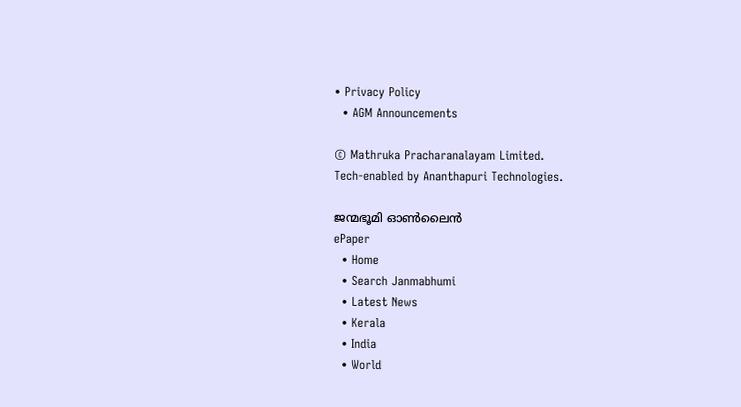• Privacy Policy
  • AGM Announcements

© Mathruka Pracharanalayam Limited.
Tech-enabled by Ananthapuri Technologies.

ജന്മഭൂമി ഓണ്‍ലൈന്‍
ePaper
  • Home
  • Search Janmabhumi
  • Latest News
  • Kerala
  • India
  • World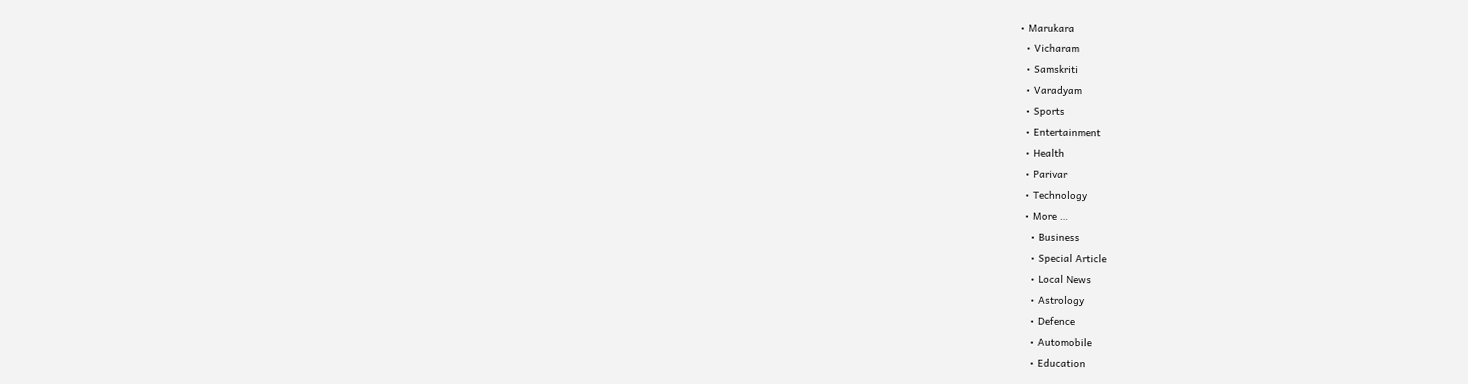• Marukara
  • Vicharam
  • Samskriti
  • Varadyam
  • Sports
  • Entertainment
  • Health
  • Parivar
  • Technology
  • More …
    • Business
    • Special Article
    • Local News
    • Astrology
    • Defence
    • Automobile
    • Education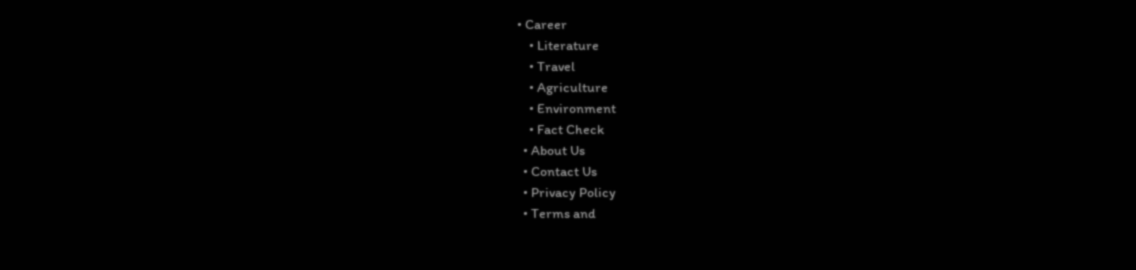• Career
    • Literature
    • Travel
    • Agriculture
    • Environment
    • Fact Check
  • About Us
  • Contact Us
  • Privacy Policy
  • Terms and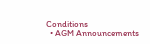Conditions
  • AGM Announcements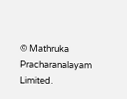© Mathruka Pracharanalayam Limited.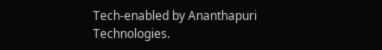Tech-enabled by Ananthapuri Technologies.